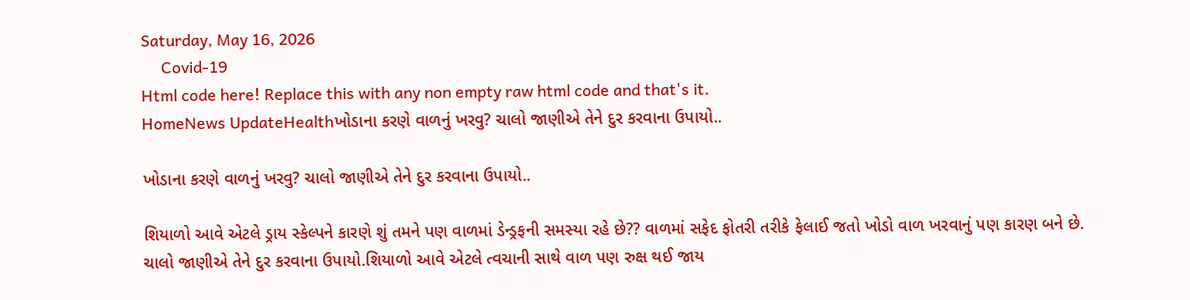Saturday, May 16, 2026
     Covid-19
Html code here! Replace this with any non empty raw html code and that's it.
HomeNews UpdateHealthખોડાના કરણે વાળનું ખરવુ? ચાલો જાણીએ તેને દુર કરવાના ઉપાયો..

ખોડાના કરણે વાળનું ખરવુ? ચાલો જાણીએ તેને દુર કરવાના ઉપાયો..

શિયાળો આવે એટલે ડ્રાય સ્કેલ્પને કારણે શું તમને પણ વાળમાં ડેન્ડ્રફની સમસ્યા રહે છે?? વાળમાં સફેદ ફોતરી તરીકે ફેલાઈ જતો ખોડો વાળ ખરવાનું પણ કારણ બને છે. ચાલો જાણીએ તેને દુર કરવાના ઉપાયો.શિયાળો આવે એટલે ત્વચાની સાથે વાળ પણ રુક્ષ થઈ જાય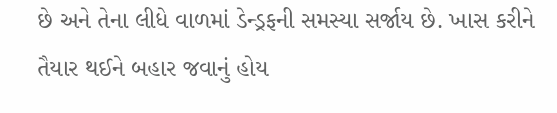છે અને તેના લીધે વાળમાં ડેન્ડ્રફની સમસ્યા સર્જાય છે. ખાસ કરીને તૈયાર થઈને બહાર જવાનું હોય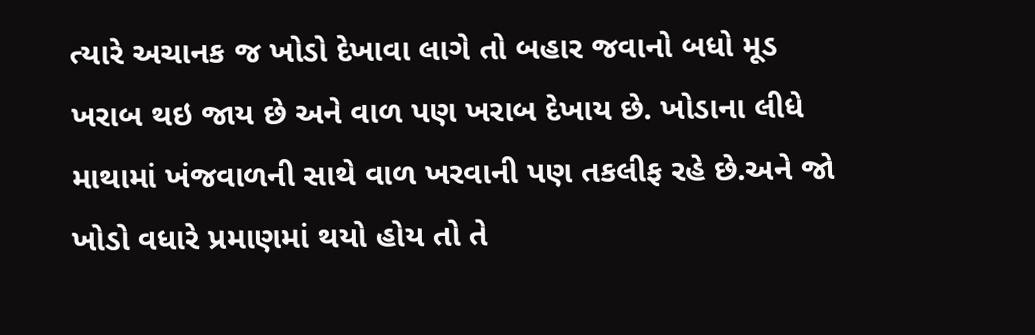ત્યારે અચાનક જ ખોડો દેખાવા લાગે તો બહાર જવાનો બધો મૂડ ખરાબ થઇ જાય છે અને વાળ પણ ખરાબ દેખાય છે. ખોડાના લીધે માથામાં ખંજવાળની સાથે વાળ ખરવાની પણ તકલીફ રહે છે.અને જો ખોડો વધારે પ્રમાણમાં થયો હોય તો તે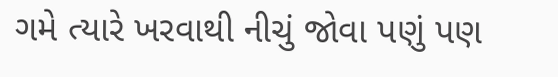ગમે ત્યારે ખરવાથી નીચું જોવા પણું પણ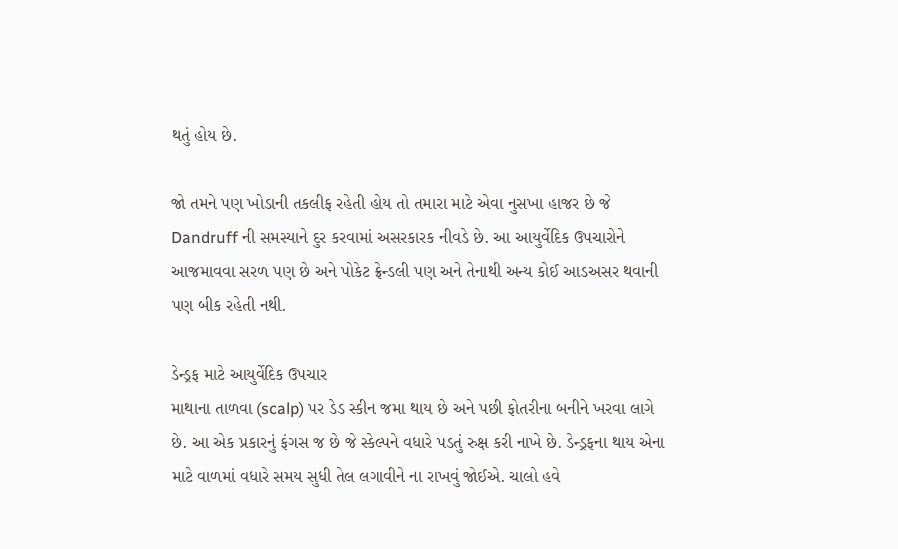થતું હોય છે.

જો તમને પણ ખોડાની તકલીફ રહેતી હોય તો તમારા માટે એવા નુસખા હાજર છે જે Dandruff ની સમસ્યાને દુર કરવામાં અસરકારક નીવડે છે. આ આયુર્વેદિક ઉપચારોને આજમાવવા સરળ પણ છે અને પોકેટ ફ્રેન્ડલી પણ અને તેનાથી અન્ય કોઈ આડઅસર થવાની પણ બીક રહેતી નથી.

ડેન્ડ્રફ માટે આયુર્વેદિક ઉપચાર
માથાના તાળવા (scalp) પર ડેડ સ્કીન જમા થાય છે અને પછી ફોતરીના બનીને ખરવા લાગે છે. આ એક પ્રકારનું ફંગસ જ છે જે સ્કેલ્પને વધારે પડતું રુક્ષ કરી નાખે છે. ડેન્ડ્રફના થાય એના માટે વાળમાં વધારે સમય સુધી તેલ લગાવીને ના રાખવું જોઈએ. ચાલો હવે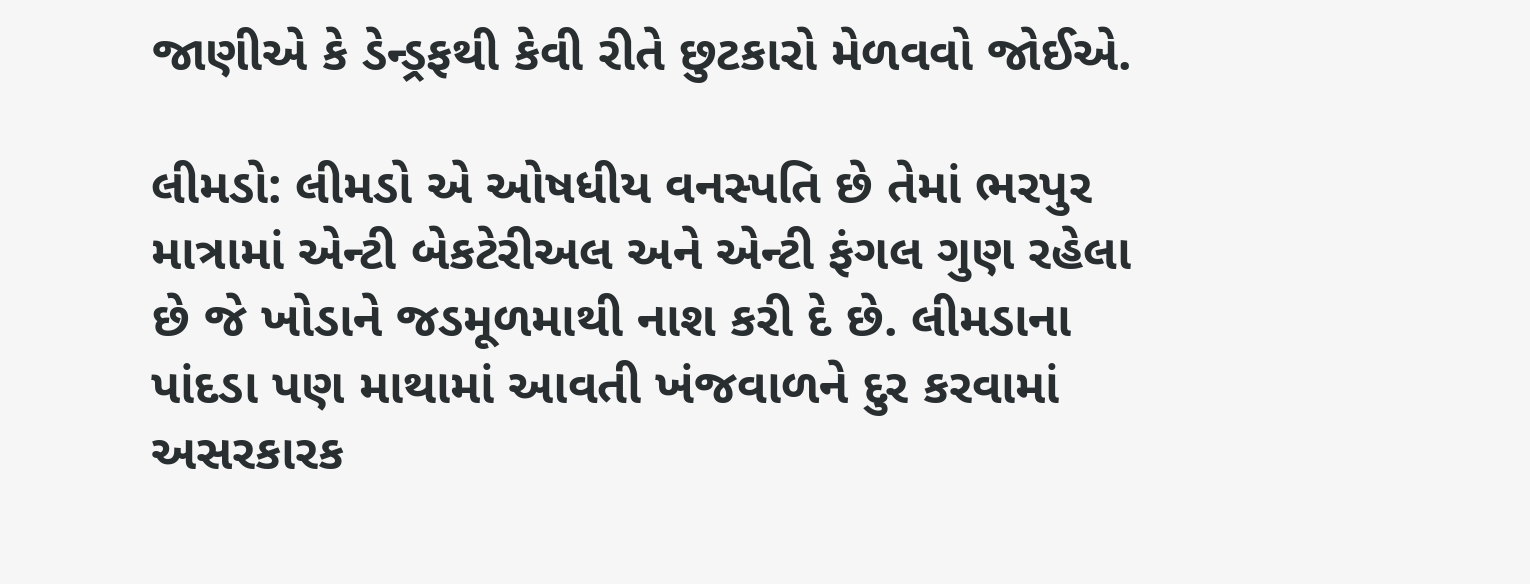જાણીએ કે ડેન્ડ્રફથી કેવી રીતે છુટકારો મેળવવો જોઈએ.

લીમડો: લીમડો એ ઓષધીય વનસ્પતિ છે તેમાં ભરપુર માત્રામાં એન્ટી બેકટેરીઅલ અને એન્ટી ફંગલ ગુણ રહેલા છે જે ખોડાને જડમૂળમાથી નાશ કરી દે છે. લીમડાના પાંદડા પણ માથામાં આવતી ખંજવાળને દુર કરવામાં અસરકારક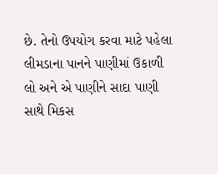છે. તેનો ઉપયોગ કરવા માટે પહેલા લીમડાના પાનને પાણીમાં ઉકાળી લો અને એ પાણીને સાદા પાણી સાથે મિકસ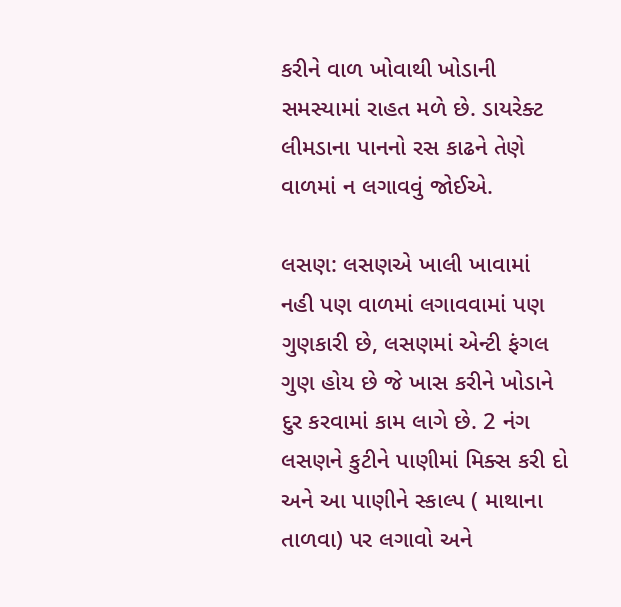કરીને વાળ ખોવાથી ખોડાની સમસ્યામાં રાહત મળે છે. ડાયરેક્ટ લીમડાના પાનનો રસ કાઢને તેણે વાળમાં ન લગાવવું જોઈએ.

લસણ: લસણએ ખાલી ખાવામાં નહી પણ વાળમાં લગાવવામાં પણ ગુણકારી છે, લસણમાં એન્ટી ફંગલ ગુણ હોય છે જે ખાસ કરીને ખોડાને દુર કરવામાં કામ લાગે છે. 2 નંગ લસણને કુટીને પાણીમાં મિક્સ કરી દો અને આ પાણીને સ્કાલ્પ ( માથાના તાળવા) પર લગાવો અને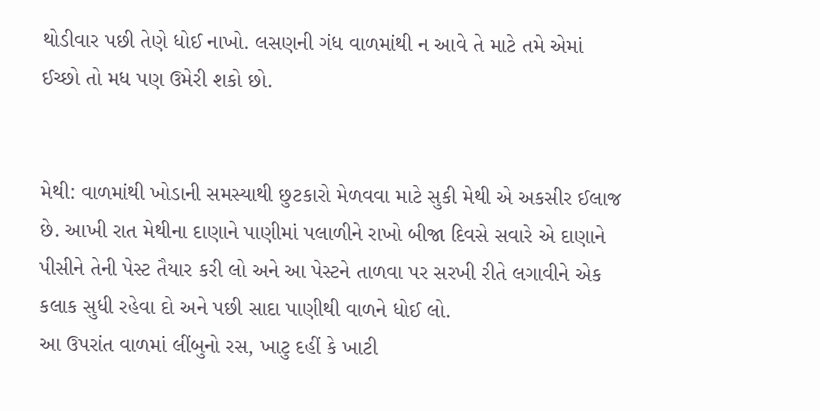થોડીવાર પછી તેણે ધોઈ નાખો. લસણની ગંધ વાળમાંથી ન આવે તે માટે તમે એમાં ઈચ્છો તો મધ પણ ઉમેરી શકો છો.


મેથી: વાળમાંથી ખોડાની સમસ્યાથી છુટકારો મેળવવા માટે સુકી મેથી એ અકસીર ઈલાજ છે. આખી રાત મેથીના દાણાને પાણીમાં પલાળીને રાખો બીજા દિવસે સવારે એ દાણાને પીસીને તેની પેસ્ટ તૈયાર કરી લો અને આ પેસ્ટને તાળવા પર સરખી રીતે લગાવીને એક કલાક સુધી રહેવા દો અને પછી સાદા પાણીથી વાળને ધોઈ લો.
આ ઉપરાંત વાળમાં લીંબુનો રસ, ખાટુ દહીં કે ખાટી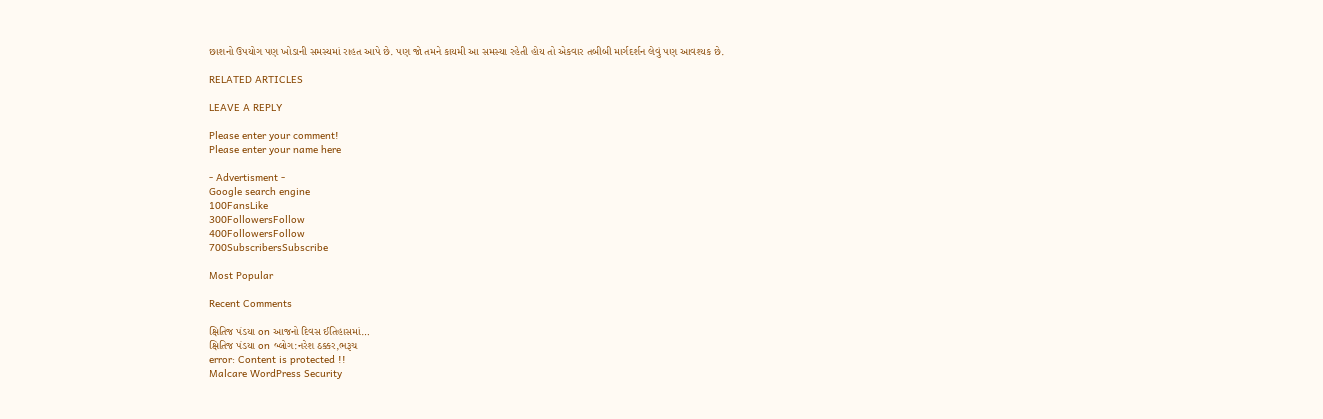છાશનો ઉપયોગ પણ ખોડાની સમસ્યમાં રાહત આપે છે. પણ જો તમને કાયમી આ સમસ્યા રહેતી હોય તો એકવાર તબીબી માર્ગદર્શન લેવું પણ આવશ્યક છે.

RELATED ARTICLES

LEAVE A REPLY

Please enter your comment!
Please enter your name here

- Advertisment -
Google search engine
100FansLike
300FollowersFollow
400FollowersFollow
700SubscribersSubscribe

Most Popular

Recent Comments

ક્ષિતિજ પંડયા on આજનો દિવસ ઈતિહાસમાં…
ક્ષિતિજ પંડયા on બ્લોગ:નરેશ ઠક્કર,ભરૂચ
error: Content is protected !!
Malcare WordPress Security